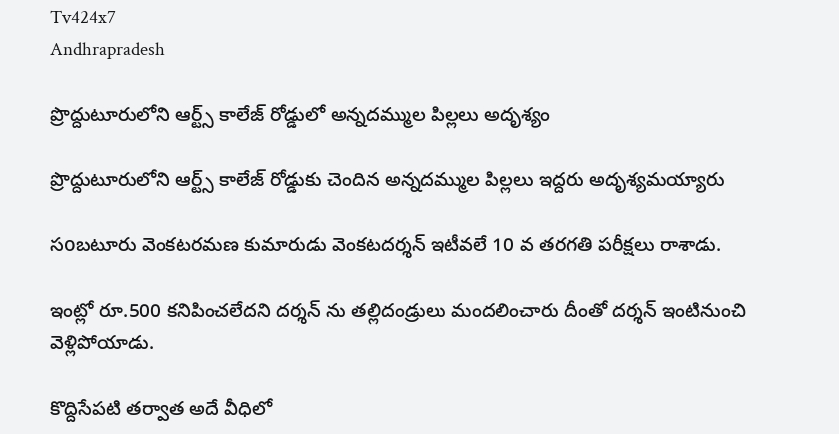Tv424x7
Andhrapradesh

ప్రొద్దుటూరులోని ఆర్ట్స్ కాలేజ్ రోడ్డులో అన్నదమ్ముల పిల్లలు అదృశ్యం

ప్రొద్దుటూరులోని ఆర్ట్స్ కాలేజ్ రోడ్డుకు చెందిన అన్నదమ్ముల పిల్లలు ఇద్దరు అదృశ్యమయ్యారు

సoబటూరు వెంకటరమణ కుమారుడు వెంకటదర్శన్ ఇటీవలే 10 వ తరగతి పరీక్షలు రాశాడు.

ఇంట్లో రూ.500 కనిపించలేదని దర్శన్ ను తల్లిదండ్రులు మందలించారు దీంతో దర్శన్ ఇంటినుంచి వెళ్లిపోయాడు.

కొద్దిసేపటి తర్వాత అదే వీధిలో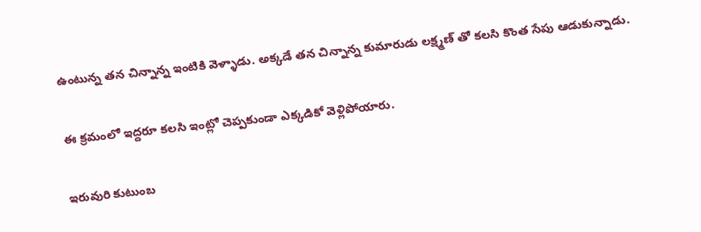ఉంటున్న తన చిన్నాన్న ఇంటికి వెళ్ళాడు. అక్కడే తన చిన్నాన్న కుమారుడు లక్ష్మణ్ తో కలసి కొంత సేపు ఆడుకున్నాడు.

ఈ క్రమంలో ఇద్దరూ కలసి ఇంట్లో చెప్పకుండా ఎక్కడికో వెళ్లిపోయారు.

ఇరువురి కుటుంబ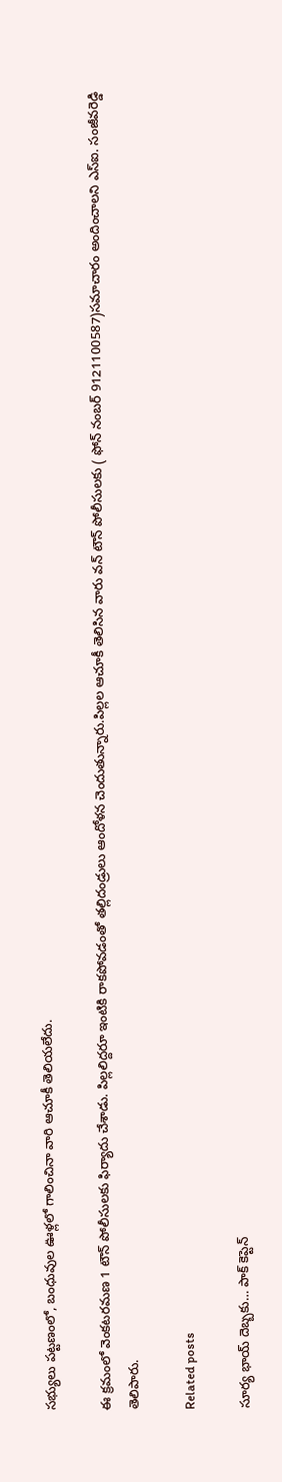సభ్యులు పట్టణంలో, బంధువుల ఊళ్లలో గాలించినా వారి ఆచూకీ తెలియలేదు.

ఈ క్రమంలో వెంకటరమణ 1 టౌన్ పోలీసులకు ఫిర్యాదు చేశాడు. పిల్లలిద్దరూ ఇంటికి రాకపోవడంతో తల్లిదండ్రులు ఆందోళన చెందుతున్నారు.పిల్లల ఆచూకీ తెలిసిన వారు వన్ టౌన్ పోలీసులకు ( ఫోన్ నంబర్ 9121100587)సమాచారం అందించాలని ఎస్ఐ. సంజీవరెడ్డి తెలిపారు.

Related posts

సూర్య భాయ్ దెబ్బకు… పాక్ కెప్టెన్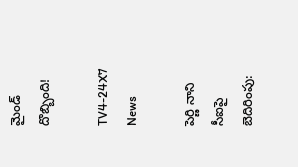మైండ్ దొబ్బింది!

TV4-24X7 News

పెర్ణి నాని సీఐపై బెదిరింపు: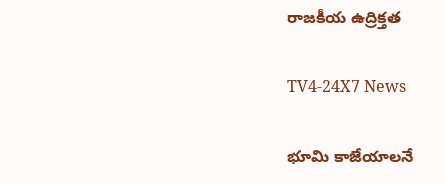రాజకీయ ఉద్రిక్తత

TV4-24X7 News

భూమి కాజేయాలనే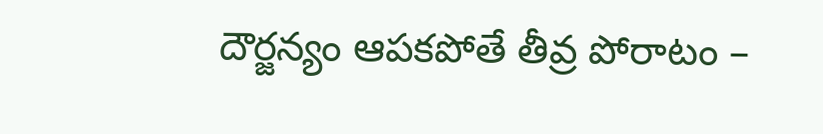దౌర్జన్యం ఆపకపోతే తీవ్ర పోరాటం –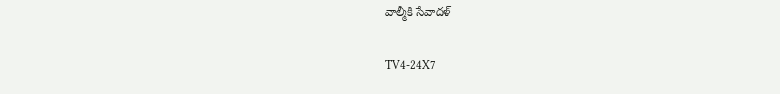వాల్మీకి సేవాదళ్

TV4-24X7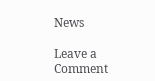News

Leave a Comment